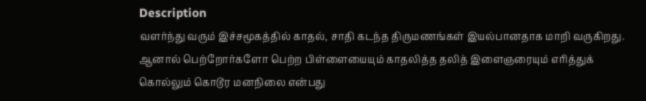Description
வளர்ந்து வரும் இச்சமூகத்தில் காதல், சாதி கடந்த திருமணங்கள் இயல்பானதாக மாறி வருகிறது. ஆனால் பெற்றோர்களோ பெற்ற பிள்ளையையும் காதலித்த தலித் இளைஞரையும் எரித்துக் கொல்லும் கொடூர மனநிலை என்பது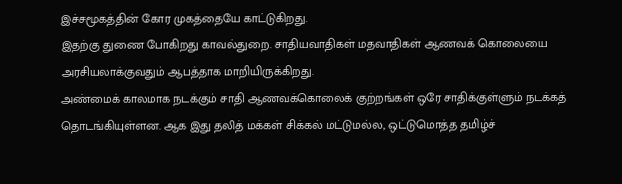இச்சமூகத்தின் கோர முகத்தையே காட்டுகிறது.
இதற்கு துணை போகிறது காவல்துறை. சாதியவாதிகள் மதவாதிகள் ஆணவக் கொலையை அரசியலாக்குவதும் ஆபத்தாக மாறியிருக்கிறது.
அண்மைக் காலமாக நடக்கும் சாதி ஆணவக்கொலைக் குற்றங்கள் ஒரே சாதிக்குள்ளும் நடக்கத் தொடங்கியுள்ளன. ஆக இது தலித் மக்கள் சிக்கல் மட்டுமல்ல, ஒட்டுமொத்த தமிழ்ச்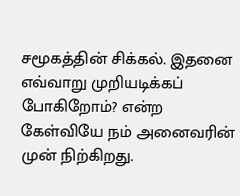சமூகத்தின் சிக்கல். இதனை எவ்வாறு முறியடிக்கப் போகிறோம்? என்ற கேள்வியே நம் அனைவரின் முன் நிற்கிறது.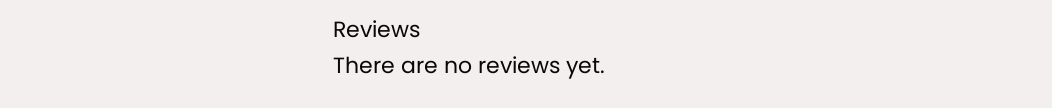Reviews
There are no reviews yet.